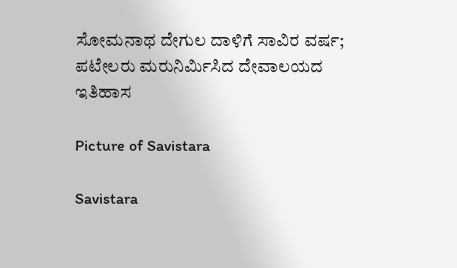ಸೋಮನಾಥ ದೇಗುಲ ದಾಳಿಗೆ ಸಾವಿರ ವರ್ಷ; ಪಟೇಲರು ಮರುನಿರ್ಮಿಸಿದ ದೇವಾಲಯದ ಇತಿಹಾಸ

Picture of Savistara

Savistara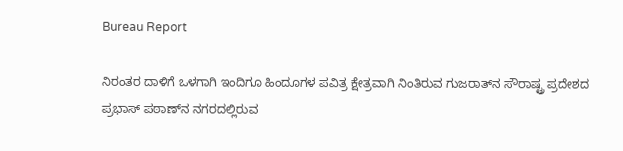Bureau Report

ನಿರಂತರ ದಾಳಿಗೆ ಒಳಗಾಗಿ ಇಂದಿಗೂ ಹಿಂದೂಗಳ ಪವಿತ್ರ ಕ್ಷೇತ್ರವಾಗಿ ನಿಂತಿರುವ ಗುಜರಾತ್‌ನ ಸೌರಾಷ್ಟ್ರ ಪ್ರದೇಶದ ಪ್ರಭಾಸ್ ಪಠಾಣ್‌ನ ನಗರದಲ್ಲಿರುವ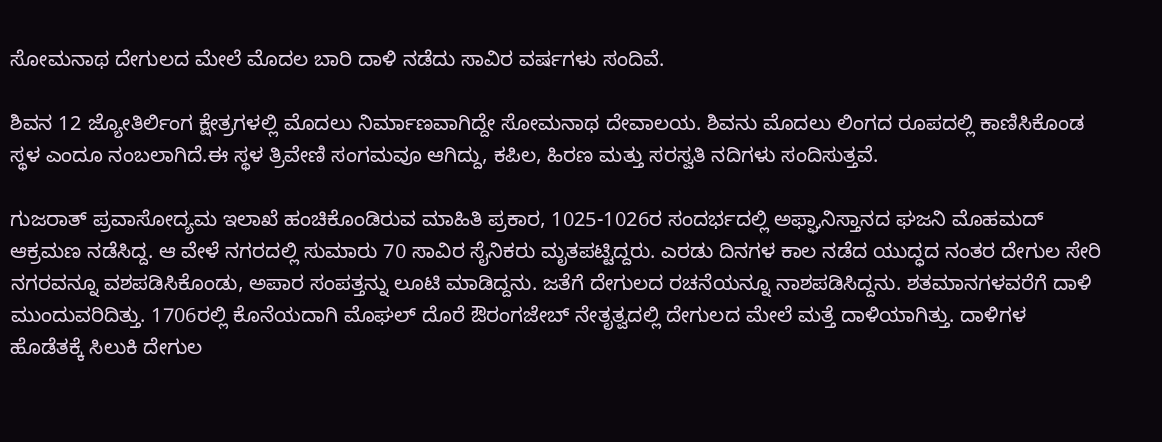ಸೋಮನಾಥ ದೇಗುಲದ ಮೇಲೆ ಮೊದಲ ಬಾರಿ ದಾಳಿ ನಡೆದು ಸಾವಿರ ವರ್ಷಗಳು ಸಂದಿವೆ.

ಶಿವನ 12 ಜ್ಯೋತಿರ್ಲಿಂಗ ಕ್ಷೇತ್ರಗಳಲ್ಲಿ ಮೊದಲು ನಿರ್ಮಾಣವಾಗಿದ್ದೇ ಸೋಮನಾಥ ದೇವಾಲಯ. ಶಿವನು ಮೊದಲು ಲಿಂಗದ ರೂಪದಲ್ಲಿ ಕಾಣಿಸಿಕೊಂಡ ಸ್ಥಳ ಎಂದೂ ನಂಬಲಾಗಿದೆ.ಈ ಸ್ಥಳ ತ್ರಿವೇಣಿ ಸಂಗಮವೂ ಆಗಿದ್ದು, ಕಪಿಲ, ಹಿರಣ ಮತ್ತು ಸರಸ್ವತಿ ನದಿಗಳು ಸಂದಿಸುತ್ತವೆ.

ಗುಜರಾತ್ ಪ್ರವಾಸೋದ್ಯಮ ಇಲಾಖೆ ಹಂಚಿಕೊಂಡಿರುವ ಮಾಹಿತಿ ಪ್ರಕಾರ, 1025-1026ರ ಸಂದರ್ಭದಲ್ಲಿ ಅಫ್ಘಾನಿಸ್ತಾನದ ಘಜನಿ ಮೊಹಮದ್ ಆಕ್ರಮಣ ನಡೆಸಿದ್ದ. ಆ ವೇಳೆ ನಗರದಲ್ಲಿ ಸುಮಾರು 70 ಸಾವಿರ ಸೈನಿಕರು ಮೃತಪಟ್ಟಿದ್ದರು. ಎರಡು ದಿನಗಳ ಕಾಲ ನಡೆದ ಯುದ್ಧದ ನಂತರ ದೇಗುಲ ಸೇರಿ ನಗರವನ್ನೂ ವಶಪಡಿಸಿಕೊಂಡು, ಅಪಾರ ಸಂಪತ್ತನ್ನು ಲೂಟಿ ಮಾಡಿದ್ದನು. ಜತೆಗೆ ದೇಗುಲದ ರಚನೆಯನ್ನೂ ನಾಶಪಡಿಸಿದ್ದನು. ಶತಮಾನಗಳವರೆಗೆ ದಾಳಿ ಮುಂದುವರಿದಿತ್ತು. 1706ರಲ್ಲಿ ಕೊನೆಯದಾಗಿ ಮೊಘಲ್ ದೊರೆ ಔರಂಗಜೇಬ್ ನೇತೃತ್ವದಲ್ಲಿ ದೇಗುಲದ ಮೇಲೆ ಮತ್ತೆ ದಾಳಿಯಾಗಿತ್ತು. ದಾಳಿಗಳ ಹೊಡೆತಕ್ಕೆ ಸಿಲುಕಿ ದೇಗುಲ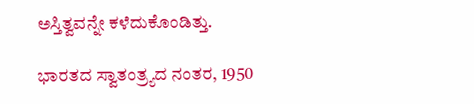ಅಸ್ತಿತ್ವವನ್ನೇ ಕಳೆದುಕೊಂಡಿತ್ತು.

ಭಾರತದ ಸ್ವಾತಂತ್ರ್ಯದ ನಂತರ, 1950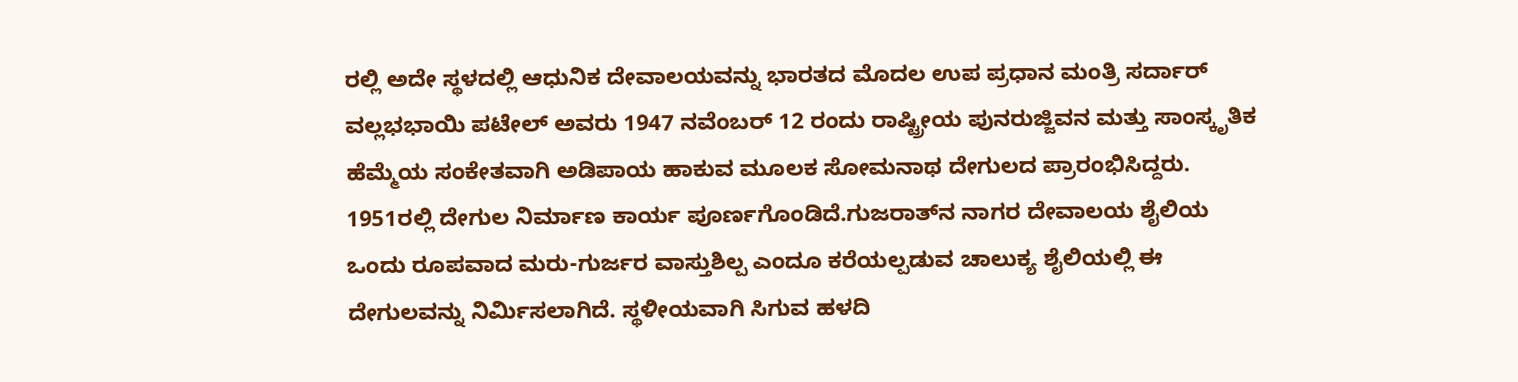ರಲ್ಲಿ ಅದೇ ಸ್ಥಳದಲ್ಲಿ ಆಧುನಿಕ ದೇವಾಲಯವನ್ನು ಭಾರತದ ಮೊದಲ ಉಪ ಪ್ರಧಾನ ಮಂತ್ರಿ ಸರ್ದಾರ್ ವಲ್ಲಭಭಾಯಿ ಪಟೇಲ್ ಅವರು 1947 ನವೆಂಬರ್ 12 ರಂದು ರಾಷ್ಟ್ರೀಯ ಪುನರುಜ್ಜಿವನ ಮತ್ತು ಸಾಂಸ್ಕೃತಿಕ ಹೆಮ್ಮೆಯ ಸಂಕೇತವಾಗಿ ಅಡಿಪಾಯ ಹಾಕುವ ಮೂಲಕ ಸೋಮನಾಥ ದೇಗುಲದ ಪ್ರಾರಂಭಿಸಿದ್ದರು. 1951ರಲ್ಲಿ ದೇಗುಲ ನಿರ್ಮಾಣ ಕಾರ್ಯ ಪೂರ್ಣಗೊಂಡಿದೆ.ಗುಜರಾತ್‌ನ ನಾಗರ ದೇವಾಲಯ ಶೈಲಿಯ ಒಂದು ರೂಪವಾದ ಮರು-ಗುರ್ಜರ ವಾಸ್ತುಶಿಲ್ಪ ಎಂದೂ ಕರೆಯಲ್ಪಡುವ ಚಾಲುಕ್ಯ ಶೈಲಿಯಲ್ಲಿ ಈ ದೇಗುಲವನ್ನು ನಿರ್ಮಿಸಲಾಗಿದೆ. ಸ್ಥಳೀಯವಾಗಿ ಸಿಗುವ ಹಳದಿ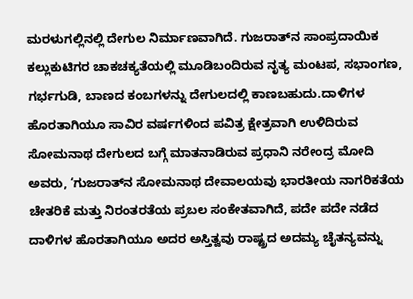ಮರಳುಗಲ್ಲಿನಲ್ಲಿ ದೇಗುಲ ನಿರ್ಮಾಣವಾಗಿದೆ. ಗುಜರಾತ್‌ನ ಸಾಂಪ್ರದಾಯಿಕ ಕಲ್ಲುಕುಟಿಗರ ಚಾಕಚಕ್ಯತೆಯಲ್ಲಿ ಮೂಡಿಬಂದಿರುವ ನೃತ್ಯ ಮಂಟಪ, ಸಭಾಂಗಣ, ಗರ್ಭಗುಡಿ, ಬಾಣದ ಕಂಬಗಳನ್ನು ದೇಗುಲದಲ್ಲಿ ಕಾಣಬಹುದು.ದಾಳಿಗಳ ಹೊರತಾಗಿಯೂ ಸಾವಿರ ವರ್ಷಗಳಿಂದ ಪವಿತ್ರ ಕ್ಷೇತ್ರವಾಗಿ ಉಳಿದಿರುವ ಸೋಮನಾಥ ದೇಗುಲದ ಬಗ್ಗೆ ಮಾತನಾಡಿರುವ ಪ್ರಧಾನಿ ನರೇಂದ್ರ ಮೋದಿ ಅವರು, ‘ಗುಜರಾತ್‌ನ ಸೋಮನಾಥ ದೇವಾಲಯವು ಭಾರತೀಯ ನಾಗರಿಕತೆಯ ಚೇತರಿಕೆ ಮತ್ತು ನಿರಂತರತೆಯ ಪ್ರಬಲ ಸಂಕೇತವಾಗಿದೆ, ಪದೇ ಪದೇ ನಡೆದ ದಾಳಿಗಳ ಹೊರತಾಗಿಯೂ ಅದರ ಅಸ್ತಿತ್ವವು ರಾಷ್ಟ್ರದ ಅದಮ್ಯ ಚೈತನ್ಯವನ್ನು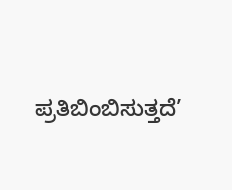ಪ್ರತಿಬಿಂಬಿಸುತ್ತದೆ’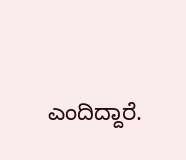ಎಂದಿದ್ದಾರೆ.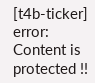[t4b-ticker]
error: Content is protected !!